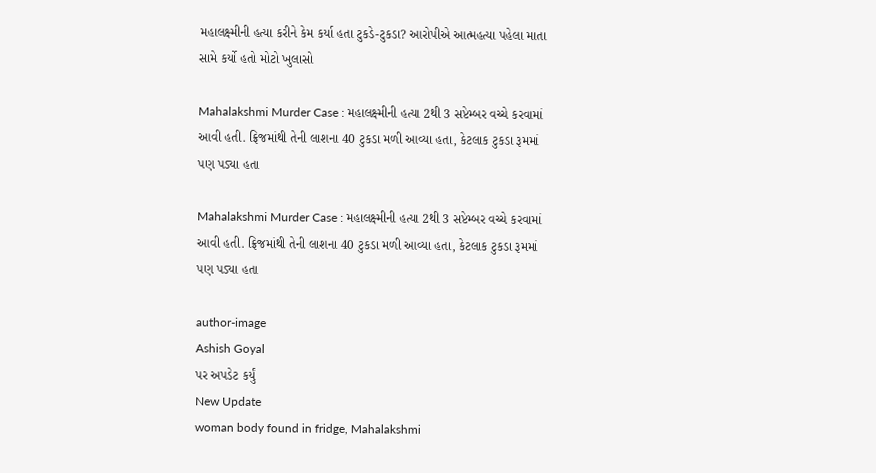મહાલક્ષ્મીની હત્યા કરીને કેમ કર્યા હતા ટુકડે-ટુકડા? આરોપીએ આત્મહત્યા પહેલા માતા સામે કર્યો હતો મોટો ખુલાસો

Mahalakshmi Murder Case : મહાલક્ષ્મીની હત્યા 2થી 3 સપ્ટેમ્બર વચ્ચે કરવામાં આવી હતી. ફ્રિજમાંથી તેની લાશના 40 ટુકડા મળી આવ્યા હતા, કેટલાક ટુકડા રૂમમાં પણ પડ્યા હતા

Mahalakshmi Murder Case : મહાલક્ષ્મીની હત્યા 2થી 3 સપ્ટેમ્બર વચ્ચે કરવામાં આવી હતી. ફ્રિજમાંથી તેની લાશના 40 ટુકડા મળી આવ્યા હતા, કેટલાક ટુકડા રૂમમાં પણ પડ્યા હતા

author-image
Ashish Goyal
પર અપડેટ કર્યું
New Update
woman body found in fridge, Mahalakshmi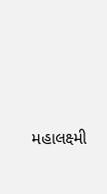મહાલક્ષ્મી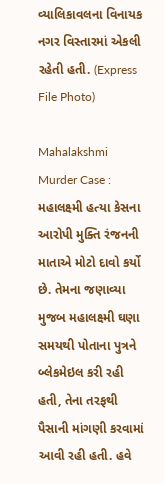વ્યાલિકાવલના વિનાયક નગર વિસ્તારમાં એકલી રહેતી હતી. (Express File Photo)

Mahalakshmi Murder Case : મહાલક્ષ્મી હત્યા કેસના આરોપી મુક્તિ રંજનની માતાએ મોટો દાવો કર્યો છે. તેમના જણાવ્યા મુજબ મહાલક્ષ્મી ઘણા સમયથી પોતાના પુત્રને બ્લેકમેઇલ કરી રહી હતી, તેના તરફથી પૈસાની માંગણી કરવામાં આવી રહી હતી. હવે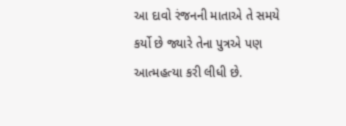આ દાવો રંજનની માતાએ તે સમયે કર્યો છે જ્યારે તેના પુત્રએ પણ આત્મહત્યા કરી લીધી છે.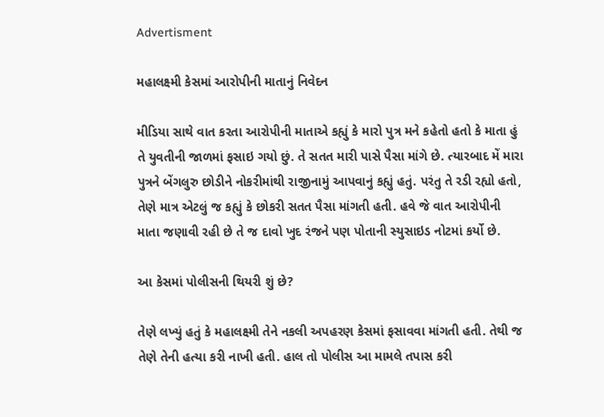Advertisment

મહાલક્ષ્મી કેસમાં આરોપીની માતાનું નિવેદન

મીડિયા સાથે વાત કરતા આરોપીની માતાએ કહ્યું કે મારો પુત્ર મને કહેતો હતો કે માતા હું તે યુવતીની જાળમાં ફસાઇ ગયો છું. તે સતત મારી પાસે પૈસા માંગે છે. ત્યારબાદ મેં મારા પુત્રને બેંગલુરુ છોડીને નોકરીમાંથી રાજીનામું આપવાનું કહ્યું હતું. પરંતુ તે રડી રહ્યો હતો, તેણે માત્ર એટલું જ કહ્યું કે છોકરી સતત પૈસા માંગતી હતી. હવે જે વાત આરોપીની માતા જણાવી રહી છે તે જ દાવો ખુદ રંજને પણ પોતાની સ્યુસાઇડ નોટમાં કર્યો છે.

આ કેસમાં પોલીસની થિયરી શું છે?

તેણે લખ્યું હતું કે મહાલક્ષ્મી તેને નકલી અપહરણ કેસમાં ફસાવવા માંગતી હતી. તેથી જ તેણે તેની હત્યા કરી નાખી હતી. હાલ તો પોલીસ આ મામલે તપાસ કરી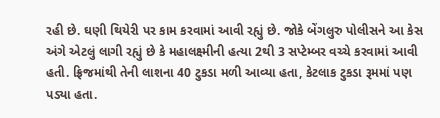રહી છે. ઘણી થિયેરી પર કામ કરવામાં આવી રહ્યું છે. જોકે બેંગલુરુ પોલીસને આ કેસ અંગે એટલું લાગી રહ્યું છે કે મહાલક્ષ્મીની હત્યા 2થી 3 સપ્ટેમ્બર વચ્ચે કરવામાં આવી હતી. ફ્રિજમાંથી તેની લાશના 40 ટુકડા મળી આવ્યા હતા, કેટલાક ટુકડા રૂમમાં પણ પડ્યા હતા.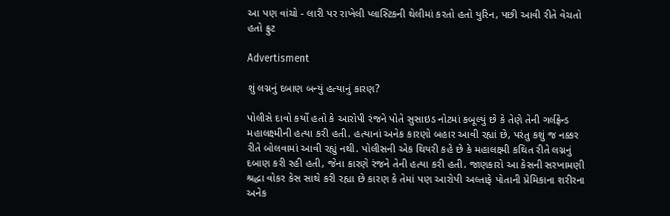આ પણ વાંચો - લારી પર રાખેલી પ્લાસ્ટિકની થેલીમાં કરતો હતો યુરિન, પછી આવી રીતે વેચતો હતો ફ્રુટ

Advertisment

શું લગ્નનું દબાણ બન્યું હત્યાનું કારણ?

પોલીસે દાવો કર્યો હતો કે આરોપી રંજને પોતે સુસાઇડ નોટમાં કબૂલ્યું છે કે તેણે તેની ગર્લફ્રેન્ડ મહાલક્ષ્મીની હત્યા કરી હતી. હત્યાનાં અનેક કારણો બહાર આવી રહ્યાં છે, પરંતુ કશું જ નક્કર રીતે બોલવામાં આવી રહ્યું નથી. પોલીસની એક થિયરી કહે છે કે મહાલક્ષ્મી કથિત રીતે લગ્નનું દબાણ કરી રહી હતી, જેના કારણે રંજને તેની હત્યા કરી હતી. જાણકારો આ કેસની સરખામણી શ્રદ્ધા વોકર કેસ સાથે કરી રહ્યા છે કારણ કે તેમાં પણ આરોપી અલ્તાફે પોતાની પ્રેમિકાના શરીરના અનેક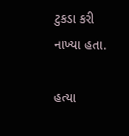ટુકડા કરી નાખ્યા હતા.

હત્યા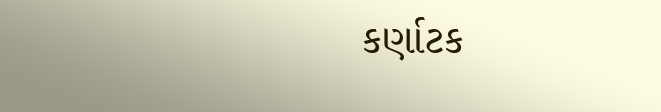કર્ણાટક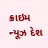ક્રાઇમ ન્યૂઝ દેશ